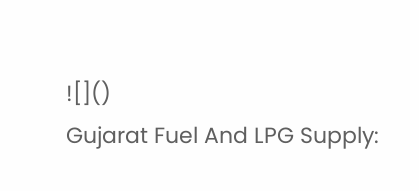![]()
Gujarat Fuel And LPG Supply: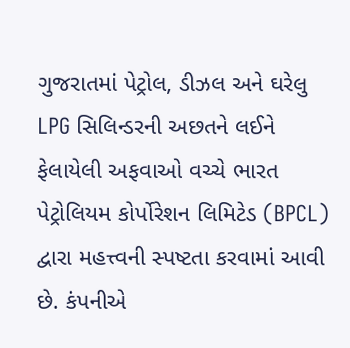ગુજરાતમાં પેટ્રોલ, ડીઝલ અને ઘરેલુ LPG સિલિન્ડરની અછતને લઈને ફેલાયેલી અફવાઓ વચ્ચે ભારત પેટ્રોલિયમ કોર્પોરેશન લિમિટેડ (BPCL) દ્વારા મહત્ત્વની સ્પષ્ટતા કરવામાં આવી છે. કંપનીએ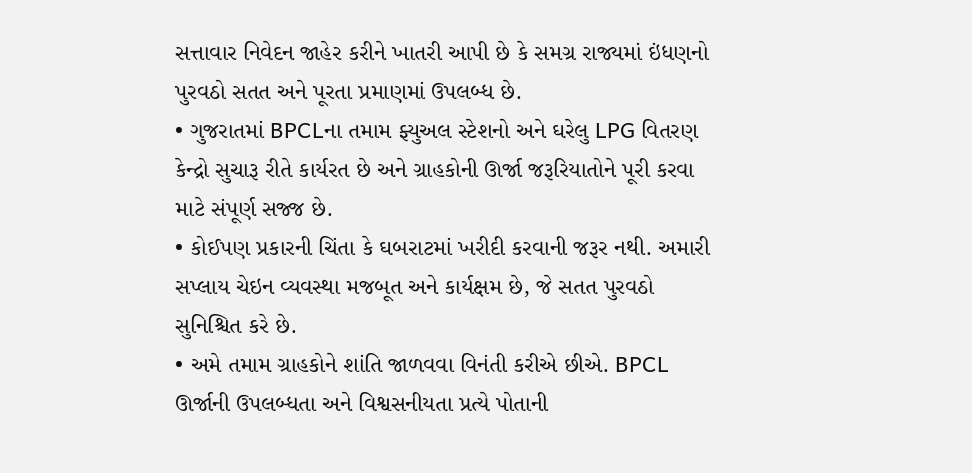સત્તાવાર નિવેદન જાહેર કરીને ખાતરી આપી છે કે સમગ્ર રાજ્યમાં ઇંધણનો પુરવઠો સતત અને પૂરતા પ્રમાણમાં ઉપલબ્ધ છે.
• ગુજરાતમાં BPCLના તમામ ફ્યુઅલ સ્ટેશનો અને ઘરેલુ LPG વિતરણ કેન્દ્રો સુચારૂ રીતે કાર્યરત છે અને ગ્રાહકોની ઊર્જા જરૂરિયાતોને પૂરી કરવા માટે સંપૂર્ણ સજ્જ છે.
• કોઈપણ પ્રકારની ચિંતા કે ઘબરાટમાં ખરીદી કરવાની જરૂર નથી. અમારી સપ્લાય ચેઇન વ્યવસ્થા મજબૂત અને કાર્યક્ષમ છે, જે સતત પુરવઠો સુનિશ્ચિત કરે છે.
• અમે તમામ ગ્રાહકોને શાંતિ જાળવવા વિનંતી કરીએ છીએ. BPCL ઊર્જાની ઉપલબ્ધતા અને વિશ્વસનીયતા પ્રત્યે પોતાની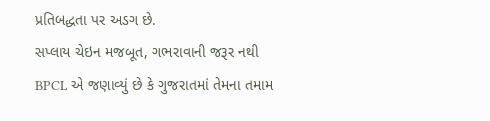પ્રતિબદ્ધતા પર અડગ છે.
સપ્લાય ચેઇન મજબૂત, ગભરાવાની જરૂર નથી
BPCL એ જણાવ્યું છે કે ગુજરાતમાં તેમના તમામ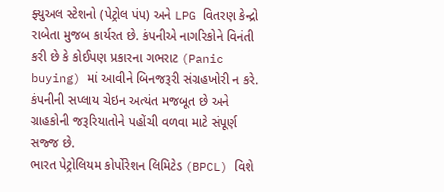ફ્યુઅલ સ્ટેશનો (પેટ્રોલ પંપ) અને LPG વિતરણ કેન્દ્રો રાબેતા મુજબ કાર્યરત છે. કંપનીએ નાગરિકોને વિનંતી કરી છે કે કોઈપણ પ્રકારના ગભરાટ (Panic buying) માં આવીને બિનજરૂરી સંગ્રહખોરી ન કરે. કંપનીની સપ્લાય ચેઇન અત્યંત મજબૂત છે અને ગ્રાહકોની જરૂરિયાતોને પહોંચી વળવા માટે સંપૂર્ણ સજ્જ છે.
ભારત પેટ્રોલિયમ કોર્પોરેશન લિમિટેડ (BPCL) વિશે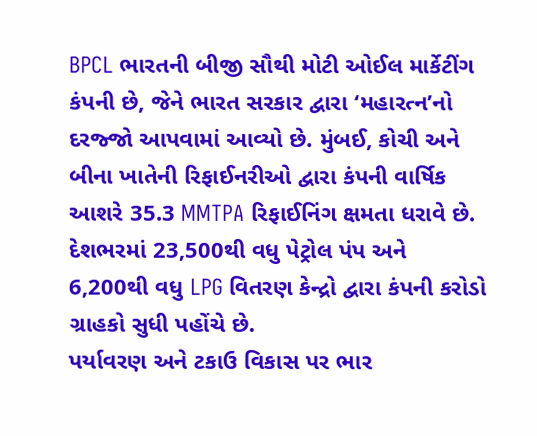BPCL ભારતની બીજી સૌથી મોટી ઓઈલ માર્કેટીંગ કંપની છે, જેને ભારત સરકાર દ્વારા ‘મહારત્ન’નો દરજ્જો આપવામાં આવ્યો છે. મુંબઈ, કોચી અને બીના ખાતેની રિફાઈનરીઓ દ્વારા કંપની વાર્ષિક આશરે 35.3 MMTPA રિફાઈનિંગ ક્ષમતા ધરાવે છે. દેશભરમાં 23,500થી વધુ પેટ્રોલ પંપ અને 6,200થી વધુ LPG વિતરણ કેન્દ્રો દ્વારા કંપની કરોડો ગ્રાહકો સુધી પહોંચે છે.
પર્યાવરણ અને ટકાઉ વિકાસ પર ભાર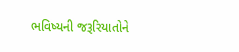ભવિષ્યની જરૂરિયાતોને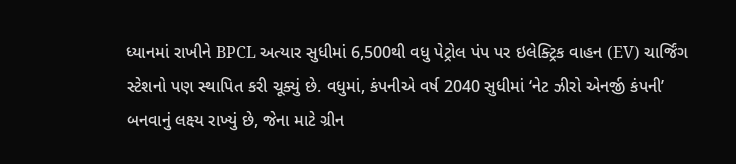ધ્યાનમાં રાખીને BPCL અત્યાર સુધીમાં 6,500થી વધુ પેટ્રોલ પંપ પર ઇલેક્ટ્રિક વાહન (EV) ચાર્જિંગ સ્ટેશનો પણ સ્થાપિત કરી ચૂક્યું છે. વધુમાં, કંપનીએ વર્ષ 2040 સુધીમાં ‘નેટ ઝીરો એનર્જી કંપની’ બનવાનું લક્ષ્ય રાખ્યું છે, જેના માટે ગ્રીન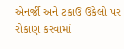એનર્જી અને ટકાઉ ઉકેલો પર રોકાણ કરવામાં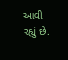આવી રહ્યું છે.